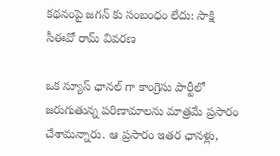కథనంపై జగన్ కు సంబంధం లేదు: సాక్షి సీఈవో రామ్ వివరణ

ఒక న్యూస్ ఛానల్ గా కాంగ్రెసు పార్టీలో జరుగుతున్న పరిణామాలను మాత్రమే ప్రసారం చేశామన్నారు. ఆ ప్రసారం ఇతర ఛానళ్లు,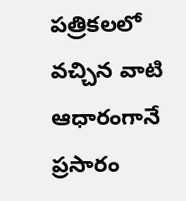పత్రికలలో వచ్చిన వాటి ఆధారంగానే ప్రసారం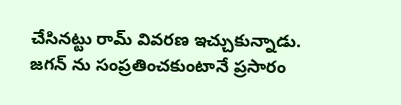చేసినట్టు రామ్ వివరణ ఇచ్చుకున్నాడు. జగన్ ను సంప్రతించకుంటానే ప్రసారం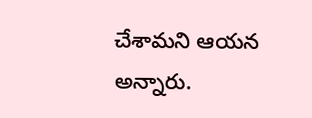చేశామని ఆయన అన్నారు.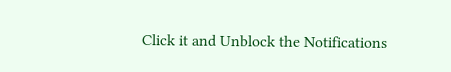Click it and Unblock the Notifications